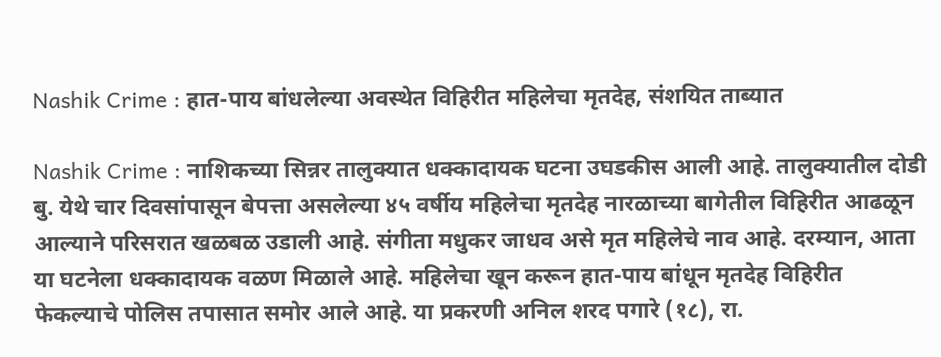Nashik Crime : हात-पाय बांधलेल्या अवस्थेत विहिरीत महिलेचा मृतदेह, संशयित ताब्यात

Nashik Crime : नाशिकच्या सिन्नर तालुक्यात धक्कादायक घटना उघडकीस आली आहे. तालुक्यातील दोडी बु. येथे चार दिवसांपासून बेपत्ता असलेल्या ४५ वर्षीय महिलेचा मृतदेह नारळाच्या बागेतील विहिरीत आढळून आल्याने परिसरात खळबळ उडाली आहे. संगीता मधुकर जाधव असे मृत महिलेचे नाव आहे. दरम्यान, आता या घटनेला धक्कादायक वळण मिळाले आहे. महिलेचा खून करून हात-पाय बांधून मृतदेह विहिरीत फेकल्याचे पोलिस तपासात समोर आले आहे. या प्रकरणी अनिल शरद पगारे (१८), रा.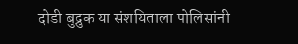दोडी बुद्रुक या संशयिताला पोलिसांनी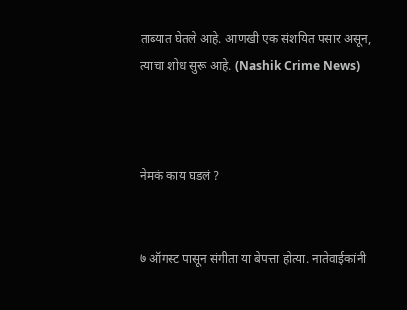ताब्यात घेतले आहे. आणखी एक संशयित पसार असून, त्याचा शोध सुरू आहे. (Nashik Crime News)



नेमकं काय घडलं ?


७ ऑगस्ट पासून संगीता या बेपत्ता होत्या. नातेवाईकांनी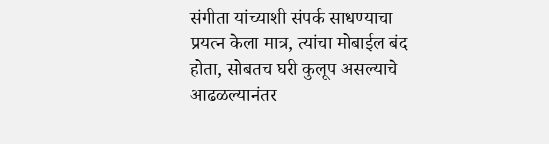संगीता यांच्याशी संपर्क साधण्याचा प्रयत्न केला मात्र, त्यांचा मोबाईल बंद होता, सोबतच घरी कुलूप असल्याचे आढळल्यानंतर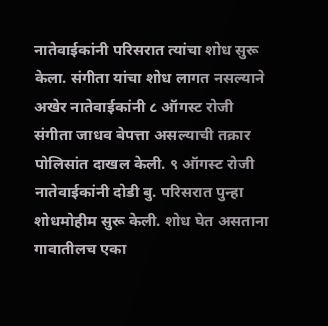नातेवाईकांनी परिसरात त्यांचा शोध सुरू केला. संगीता यांचा शोध लागत नसल्याने अखेर नातेवाईकांनी ८ ऑगस्ट रोजी संगीता जाधव बेपत्ता असल्याची तक्रार पोलिसांत दाखल केली. ९ ऑगस्ट रोजी नातेवाईकांनी दोडी बु. परिसरात पुन्हा शोधमोहीम सुरू केली. शोध घेत असताना गावातीलच एका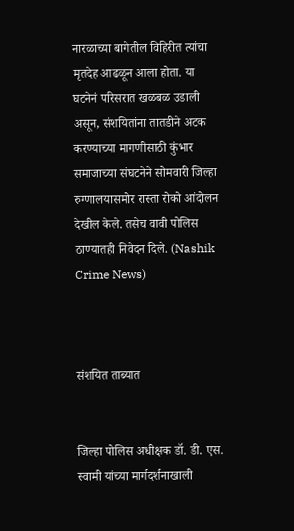नारळाच्या बागेतील विहिरीत त्यांचा मृतदेह आढळून आला होता. या घटनेनं परिसरात खळबळ उडाली असून, संशयितांना तातडीने अटक करण्याच्या मागणीसाठी कुंभार समाजाच्या संघटनेने सोमवारी जिल्हा रुग्णालयासमोर रास्ता रोको आंदोलन देखील केले. तसेच वावी पोलिस ठाण्यातही निवेदन दिले‌. (Nashik Crime News)



संशयित ताब्यात


जिल्हा पोलिस अधीक्षक डॉ. डी. एस. स्वामी यांच्या मार्गदर्शनाखाली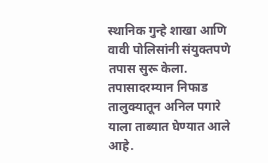स्थानिक गुन्हे शाखा आणि वावी पोलिसांनी संयुक्तपणे तपास सुरू केला. तपासादरम्यान निफाड तालुक्यातून अनिल पगारे याला ताब्यात घेण्यात आले आहे.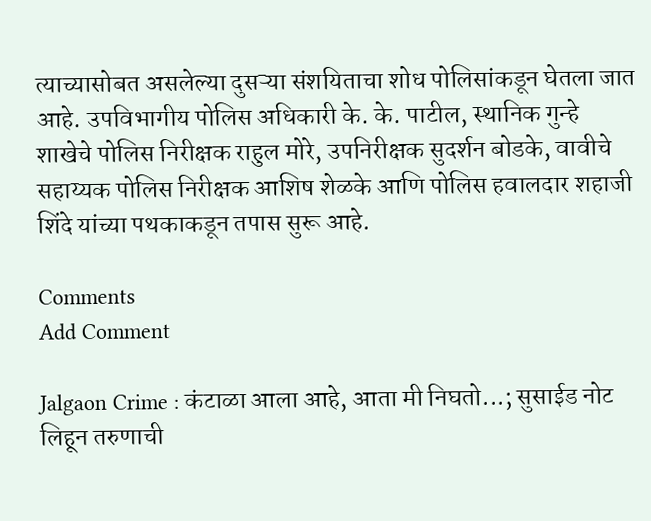त्याच्यासोबत असलेल्या दुसऱ्या संशयिताचा शोध पोलिसांकडून घेतला जात आहे. उपविभागीय पोलिस अधिकारी के. के. पाटील, स्थानिक गुन्हे शाखेचे पोलिस निरीक्षक राहुल मोरे, उपनिरीक्षक सुदर्शन बोडके, वावीचे सहाय्यक पोलिस निरीक्षक आशिष शेळके आणि पोलिस हवालदार शहाजी शिंदे यांच्या पथकाकडून तपास सुरू आहे.

Comments
Add Comment

Jalgaon Crime : कंटाळा आला आहे, आता मी निघतो...; सुसाईड नोट लिहून तरुणाची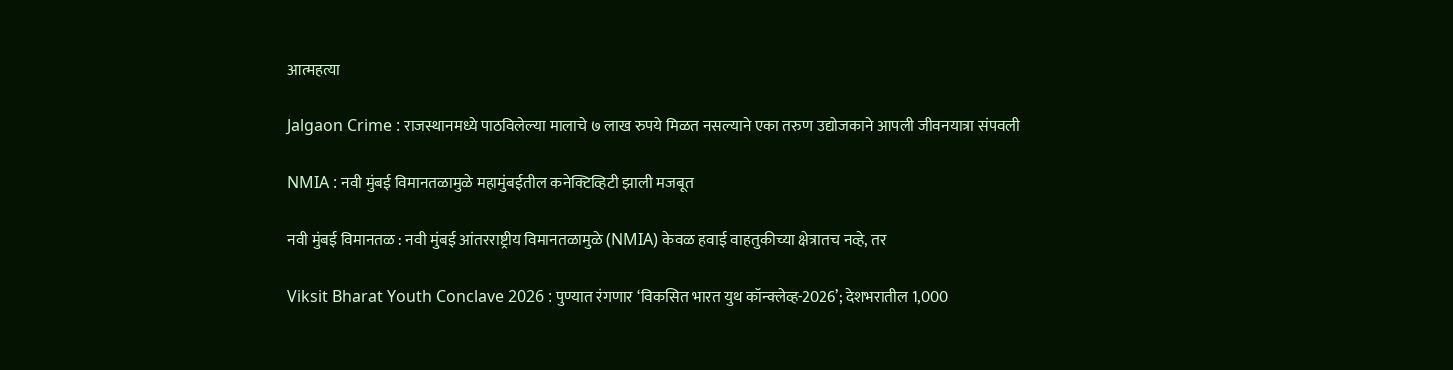आत्महत्या

Jalgaon Crime : राजस्थानमध्ये पाठविलेल्या मालाचे ७ लाख रुपये मिळत नसल्याने एका तरुण उद्योजकाने आपली जीवनयात्रा संपवली

NMIA : नवी मुंबई विमानतळामुळे महामुंबईतील कनेक्टिव्हिटी झाली मजबूत

नवी मुंबई विमानतळ : नवी मुंबई आंतरराष्ट्रीय विमानतळामुळे (NMIA) केवळ हवाई वाहतुकीच्या क्षेत्रातच नव्हे, तर

Viksit Bharat Youth Conclave 2026 : पुण्यात रंगणार ‘विकसित भारत युथ कॉन्क्लेव्ह-2026’; देशभरातील 1,000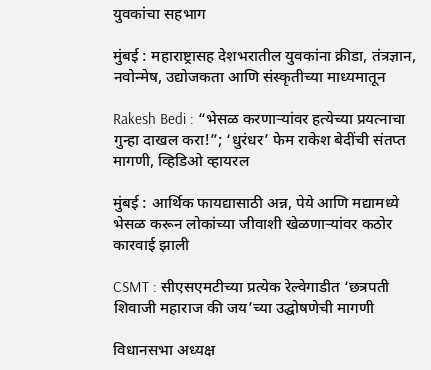युवकांचा सहभाग

मुंबई : महाराष्ट्रासह देशभरातील युवकांना क्रीडा, तंत्रज्ञान, नवोन्मेष, उद्योजकता आणि संस्कृतीच्या माध्यमातून

Rakesh Bedi : “भेसळ करणाऱ्यांवर हत्येच्या प्रयत्नाचा गुन्हा दाखल करा!”; ‘धुरंधर’ फेम राकेश बेदींची संतप्त मागणी, व्हिडिओ व्हायरल

मुंबई : आर्थिक फायद्यासाठी अन्न, पेये आणि मद्यामध्ये भेसळ करून लोकांच्या जीवाशी खेळणाऱ्यांवर कठोर कारवाई झाली

CSMT : सीएसएमटीच्या प्रत्येक रेल्वेगाडीत ‘छत्रपती शिवाजी महाराज की जय’च्या उद्घोषणेची मागणी

विधानसभा अध्यक्ष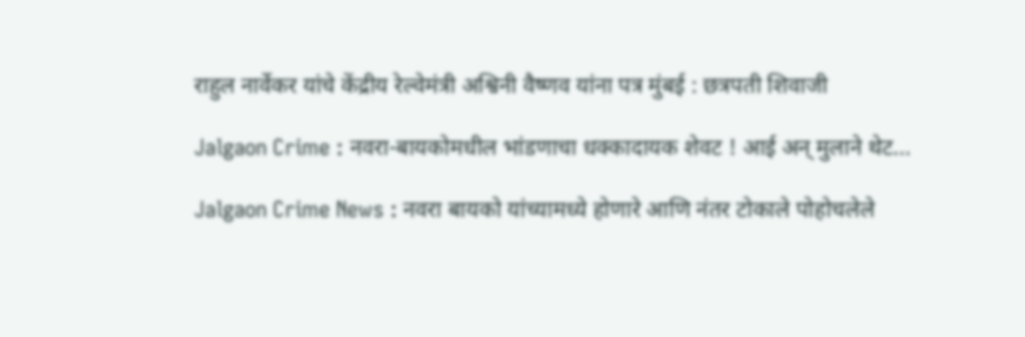राहुल नार्वेकर यांचे केंद्रीय रेल्वेमंत्री अश्विनी वैष्णव यांना पत्र मुंबई : छत्रपती शिवाजी

Jalgaon Crime : नवरा-बायकोमधील भांडणाचा धक्कादायक शेवट ! आई अन् मुलाने थेट...

Jalgaon Crime News : नवरा बायको यांच्यामध्ये होणारे आणि नंतर टोकाले पोहोचलेले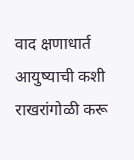वाद क्षणाधार्त आयुष्याची कशी राखरांगोळी करू